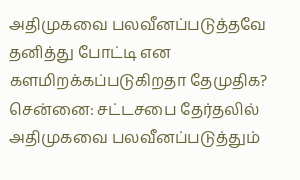அதிமுகவை பலவீனப்படுத்தவே தனித்து போட்டி என களமிறக்கப்படுகிறதா தேமுதிக?
சென்னை: சட்டசபை தேர்தலில் அதிமுகவை பலவீனப்படுத்தும்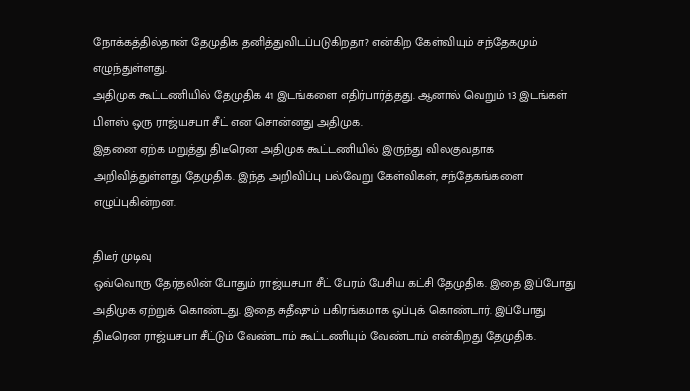நோக்கத்தில்தான் தேமுதிக தனித்துவிடப்படுகிறதா? என்கிற கேள்வியும் சந்தேகமும் எழுந்துள்ளது.
அதிமுக கூட்டணியில் தேமுதிக 41 இடங்களை எதிர்பார்த்தது. ஆனால் வெறும் 13 இடங்கள் பிளஸ் ஒரு ராஜ்யசபா சீட் என சொன்னது அதிமுக.
இதனை ஏற்க மறுத்து திடீரென அதிமுக கூட்டணியில் இருந்து விலகுவதாக அறிவித்துள்ளது தேமுதிக. இந்த அறிவிப்பு பல்வேறு கேள்விகள், சந்தேகங்களை எழுப்புகின்றன.

திடீர் முடிவு
ஒவ்வொரு தேர்தலின் போதும் ராஜ்யசபா சீட் பேரம் பேசிய கட்சி தேமுதிக. இதை இப்போது அதிமுக ஏற்றுக் கொண்டது. இதை சுதீஷும் பகிரங்கமாக ஒப்புக் கொண்டார். இப்போது திடீரென ராஜ்யசபா சீட்டும் வேண்டாம் கூட்டணியும் வேண்டாம் என்கிறது தேமுதிக.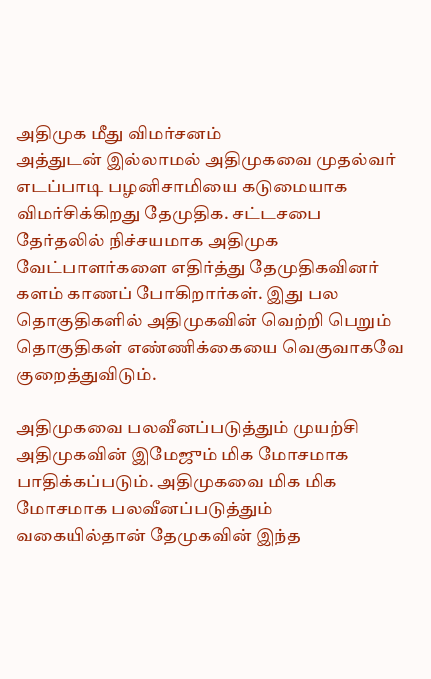அதிமுக மீது விமர்சனம்
அத்துடன் இல்லாமல் அதிமுகவை முதல்வர் எடப்பாடி பழனிசாமியை கடுமையாக விமர்சிக்கிறது தேமுதிக. சட்டசபை தேர்தலில் நிச்சயமாக அதிமுக வேட்பாளர்களை எதிர்த்து தேமுதிகவினர் களம் காணப் போகிறார்கள். இது பல தொகுதிகளில் அதிமுகவின் வெற்றி பெறும் தொகுதிகள் எண்ணிக்கையை வெகுவாகவே குறைத்துவிடும்.

அதிமுகவை பலவீனப்படுத்தும் முயற்சி
அதிமுகவின் இமேஜும் மிக மோசமாக பாதிக்கப்படும். அதிமுகவை மிக மிக மோசமாக பலவீனப்படுத்தும் வகையில்தான் தேமுகவின் இந்த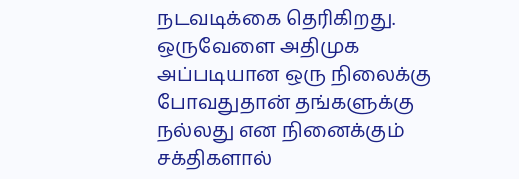நடவடிக்கை தெரிகிறது. ஒருவேளை அதிமுக அப்படியான ஒரு நிலைக்கு போவதுதான் தங்களுக்கு நல்லது என நினைக்கும் சக்திகளால்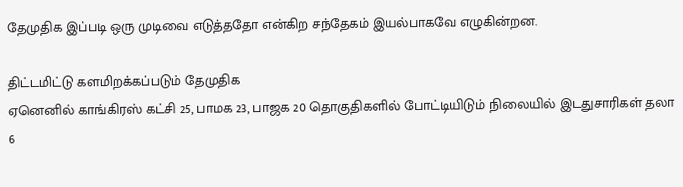தேமுதிக இப்படி ஒரு முடிவை எடுத்ததோ என்கிற சந்தேகம் இயல்பாகவே எழுகின்றன.

திட்டமிட்டு களமிறக்கப்படும் தேமுதிக
ஏனெனில் காங்கிரஸ் கட்சி 25, பாமக 23, பாஜக 20 தொகுதிகளில் போட்டியிடும் நிலையில் இடதுசாரிகள் தலா 6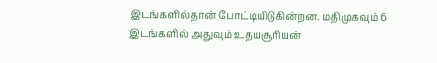இடங்களில்தான் போட்டியிடுகின்றன. மதிமுகவும் 6 இடங்களில் அதுவும் உதயசூரியன்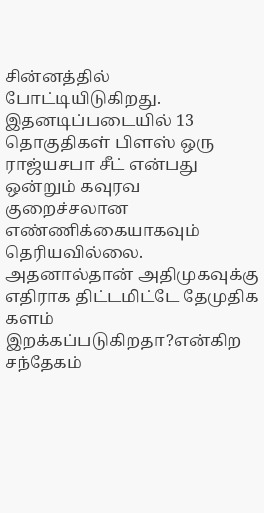சின்னத்தில் போட்டியிடுகிறது. இதனடிப்படையில் 13 தொகுதிகள் பிளஸ் ஒரு ராஜ்யசபா சீட் என்பது ஒன்றும் கவுரவ குறைச்சலான எண்ணிக்கையாகவும் தெரியவில்லை. அதனால்தான் அதிமுகவுக்கு எதிராக திட்டமிட்டே தேமுதிக களம் இறக்கப்படுகிறதா?என்கிற சந்தேகம்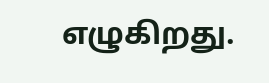எழுகிறது.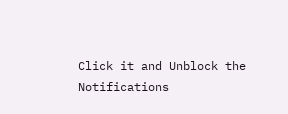Click it and Unblock the Notifications